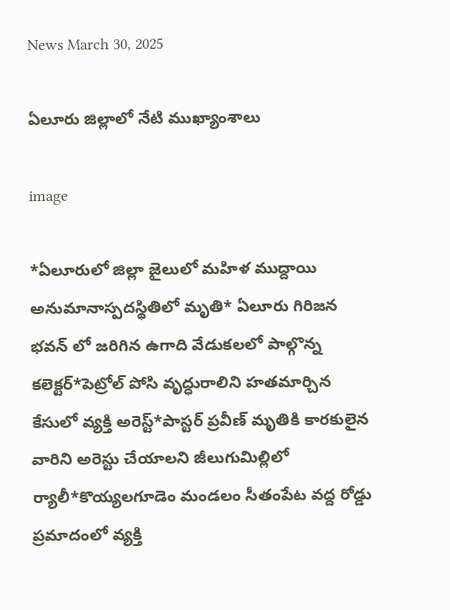News March 30, 2025

ఏలూరు జిల్లాలో నేటి ముఖ్యాంశాలు

image

*ఏలూరులో జిల్లా జైలులో మహిళ ముద్దాయి అనుమానాస్పదస్థితిలో మృతి* ఏలూరు గిరిజన భవన్ లో జరిగిన ఉగాది వేడుకలలో పాల్గొన్న  కలెక్టర్*పెట్రోల్ పోసి వృద్ధురాలిని హతమార్చిన కేసులో వ్యక్తి అరెస్ట్*పాస్టర్ ప్రవీణ్ మృతికి కారకులైన వారిని అరెస్టు చేయాలని జీలుగుమిల్లిలో ర్యాలీ*కొయ్యలగూడెం మండలం సీతంపేట వద్ద రోడ్డు ప్రమాదంలో వ్యక్తి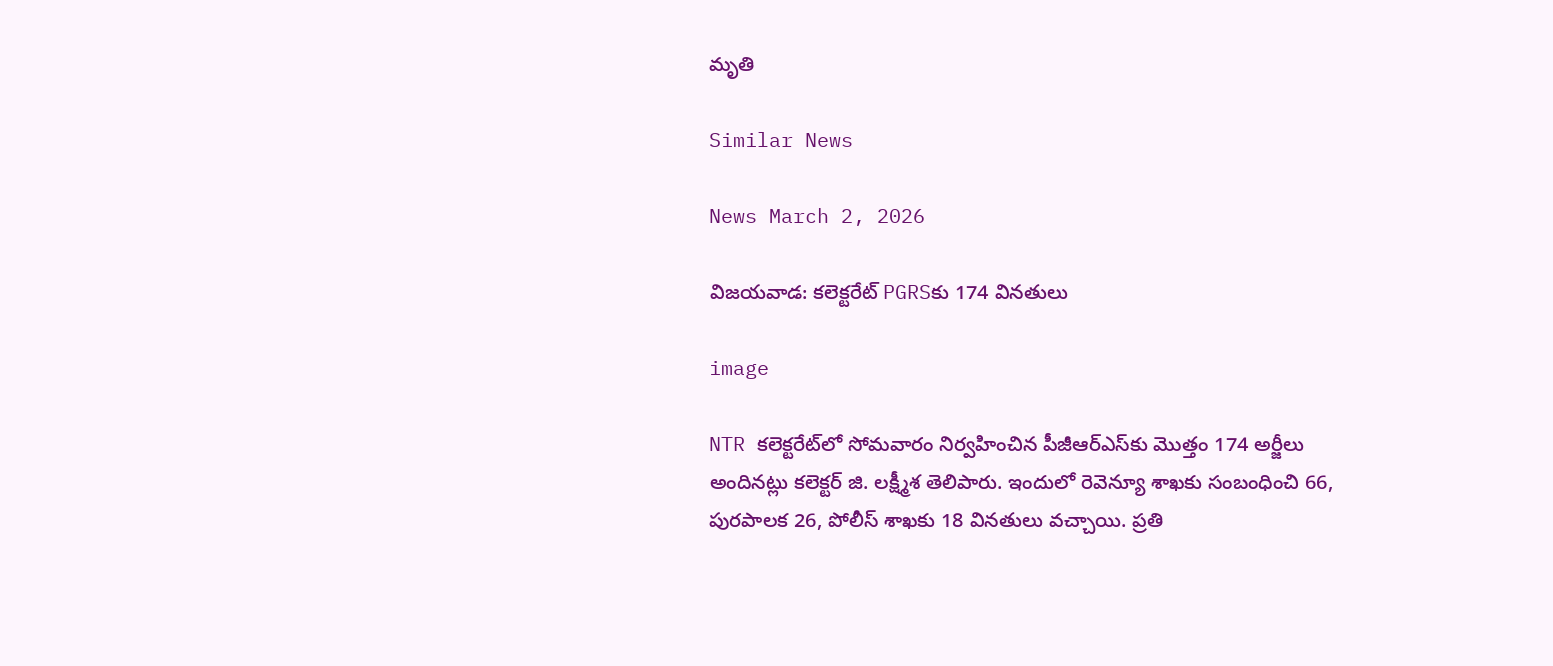మృతి

Similar News

News March 2, 2026

విజయవాడ: కలెక్టరేట్ PGRSకు 174 వినతులు

image

NTR కలెక్టరేట్‌లో సోమవారం నిర్వహించిన పీజీఆర్ఎస్‌కు మొత్తం 174 అర్జీలు అందినట్లు కలెక్టర్ జి. లక్ష్మీశ తెలిపారు. ఇందులో రెవెన్యూ శాఖకు సంబంధించి 66, పురపాలక 26, పోలీస్ శాఖకు 18 వినతులు వచ్చాయి. ప్రతి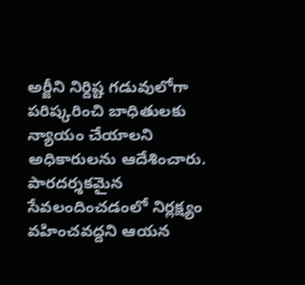అర్జీని నిర్దిష్ట గడువులోగా పరిష్కరించి బాధితులకు న్యాయం చేయాలని అధికారులను ఆదేశించారు. పారదర్శకమైన సేవలందించడంలో నిర్లక్ష్యం వహించవద్దని ఆయన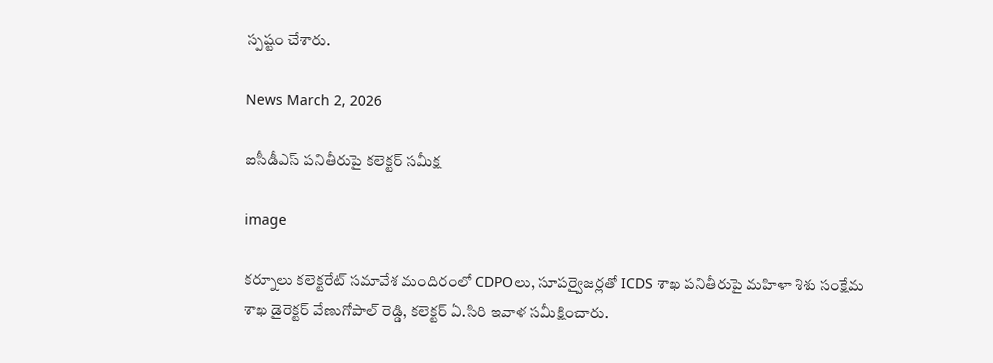స్పష్టం చేశారు.

News March 2, 2026

ఐసీడీఎస్ పనితీరుపై కలెక్టర్ సమీక్ష

image

కర్నూలు కలెక్టరేట్ సమావేశ మందిరంలో CDPOలు, సూపర్వైజర్లతో ICDS శాఖ పనితీరుపై మహిళా శిశు సంక్షేమ శాఖ డైరెక్టర్ వేణుగోపాల్ రెడ్డి, కలెక్టర్ ఏ.సిరి ఇవాళ సమీక్షించారు.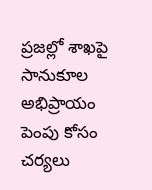ప్రజల్లో శాఖపై సానుకూల అభిప్రాయం పెంపు కోసం చర్యలు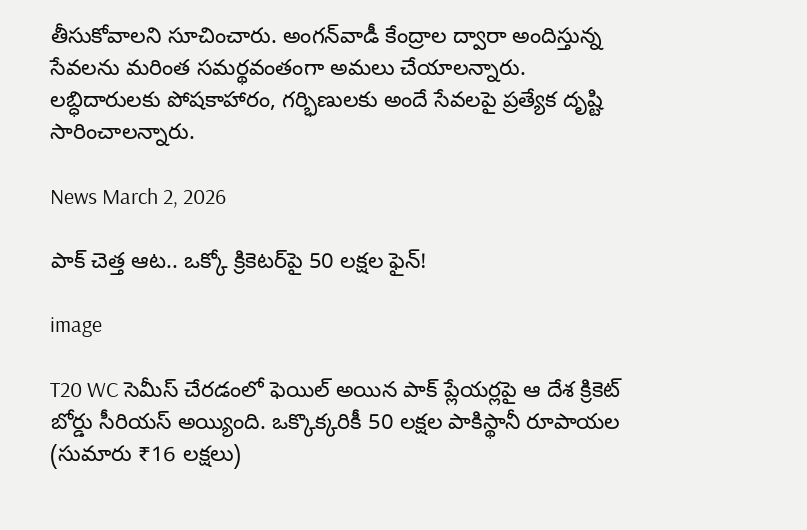తీసుకోవాలని సూచించారు. అంగన్‌వాడీ కేంద్రాల ద్వారా అందిస్తున్న సేవలను మరింత సమర్థవంతంగా అమలు చేయాలన్నారు. లబ్ధిదారులకు పోషకాహారం, గర్భిణులకు అందే సేవలపై ప్రత్యేక దృష్టి సారించాలన్నారు.

News March 2, 2026

పాక్ చెత్త ఆట.. ఒక్కో క్రికెటర్‌పై 50 లక్షల ఫైన్!

image

T20 WC సెమీస్ చేరడంలో ఫెయిల్ అయిన పాక్ ప్లేయర్లపై ఆ దేశ క్రికెట్ బోర్డు సీరియస్ అయ్యింది. ఒక్కొక్కరికీ 50 లక్షల పాకిస్థానీ రూపాయల (సుమారు ₹16 లక్షలు)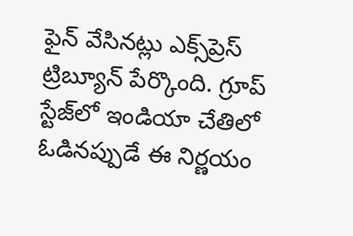ఫైన్ వేసినట్లు ఎక్స్‌ప్రెస్ ట్రిబ్యూన్ పేర్కొంది. గ్రూప్ స్టేజ్‌లో ఇండియా చేతిలో ఓడినప్పుడే ఈ నిర్ణయం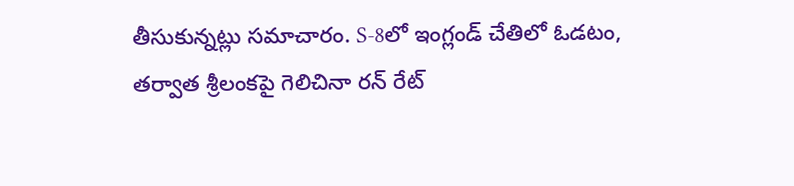తీసుకున్నట్లు సమాచారం. S-8లో ఇంగ్లండ్ చేతిలో ఓడటం, తర్వాత శ్రీలంకపై గెలిచినా రన్ రేట్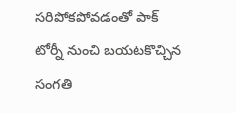సరిపోకపోవడంతో పాక్ టోర్నీ నుంచి బయటకొచ్చిన సంగతి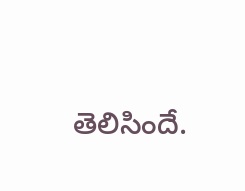తెలిసిందే.